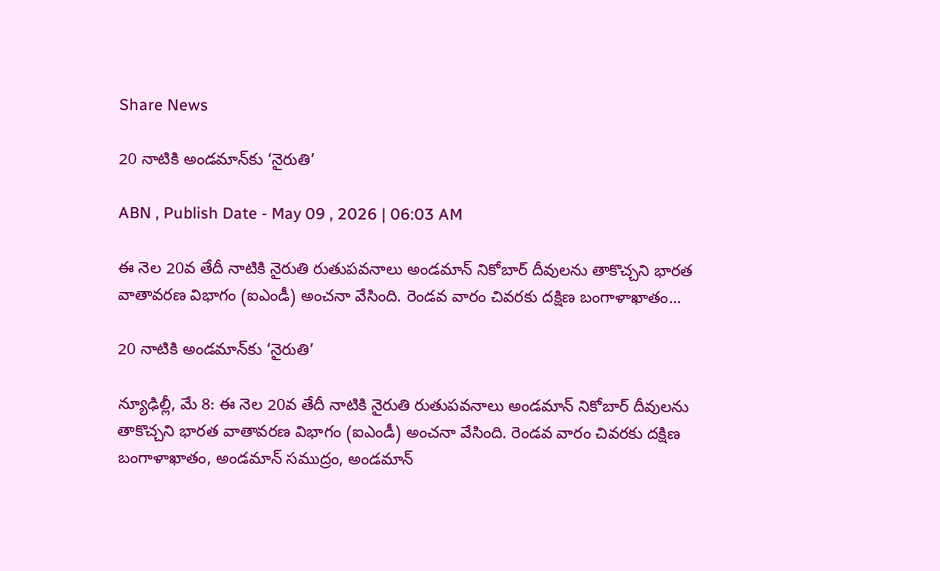Share News

20 నాటికి అండమాన్‌కు ‘నైరుతి’

ABN , Publish Date - May 09 , 2026 | 06:03 AM

ఈ నెల 20వ తేదీ నాటికి నైరుతి రుతుపవనాలు అండమాన్‌ నికోబార్‌ దీవులను తాకొచ్చని భారత వాతావరణ విభాగం (ఐఎండీ) అంచనా వేసింది. రెండవ వారం చివరకు దక్షిణ బంగాళాఖాతం...

20 నాటికి అండమాన్‌కు ‘నైరుతి’

న్యూఢిల్లీ, మే 8: ఈ నెల 20వ తేదీ నాటికి నైరుతి రుతుపవనాలు అండమాన్‌ నికోబార్‌ దీవులను తాకొచ్చని భారత వాతావరణ విభాగం (ఐఎండీ) అంచనా వేసింది. రెండవ వారం చివరకు దక్షిణ బంగాళాఖాతం, అండమాన్‌ సముద్రం, అండమాన్‌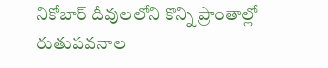నికోబార్‌ దీవులలోని కొన్ని ప్రాంతాల్లో రుతుపవనాల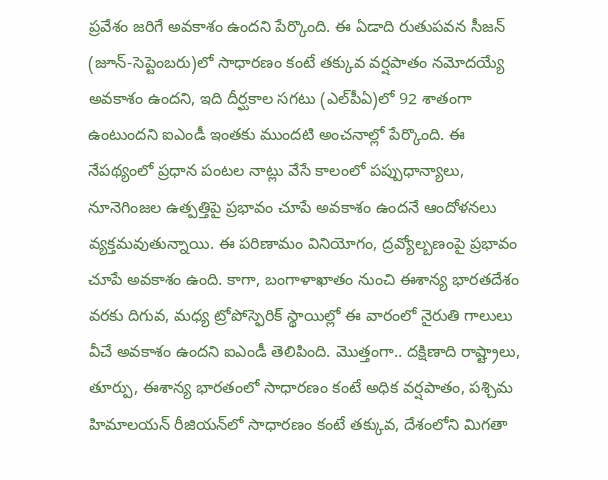ప్రవేశం జరిగే అవకాశం ఉందని పేర్కొంది. ఈ ఏడాది రుతుపవన సీజన్‌ (జూన్‌-సెప్టెంబరు)లో సాధారణం కంటే తక్కువ వర్షపాతం నమోదయ్యే అవకాశం ఉందని, ఇది దీర్ఘకాల సగటు (ఎల్‌పీఏ)లో 92 శాతంగా ఉంటుందని ఐఎండీ ఇంతకు ముందటి అంచనాల్లో పేర్కొంది. ఈ నేపథ్యంలో ప్రధాన పంటల నాట్లు వేసే కాలంలో పప్పుధాన్యాలు, నూనెగింజల ఉత్పత్తిపై ప్రభావం చూపే అవకాశం ఉందనే ఆందోళనలు వ్యక్తమవుతున్నాయి. ఈ పరిణామం వినియోగం, ద్రవ్యోల్బణంపై ప్రభావం చూపే అవకాశం ఉంది. కాగా, బంగాళాఖాతం నుంచి ఈశాన్య భారతదేశం వరకు దిగువ, మధ్య ట్రోపోస్ఫెరిక్‌ స్థాయిల్లో ఈ వారంలో నైరుతి గాలులు వీచే అవకాశం ఉందని ఐఎండీ తెలిపింది. మొత్తంగా.. దక్షిణాది రాష్ట్రాలు, తూర్పు, ఈశాన్య భారతంలో సాధారణం కంటే అధిక వర్షపాతం, పశ్చిమ హిమాలయన్‌ రీజియన్‌లో సాధారణం కంటే తక్కువ, దేశంలోని మిగతా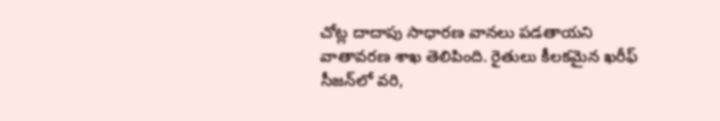చోట్ల దాదాపు సాధారణ వానలు పడతాయని వాతావరణ శాఖ తెలిపింది. రైతులు కీలకమైన ఖరీఫ్‌ సీజన్‌లో వరి,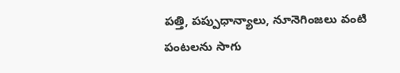పత్తి, పప్పుధాన్యాలు, నూనెగింజలు వంటి పంటలను సాగు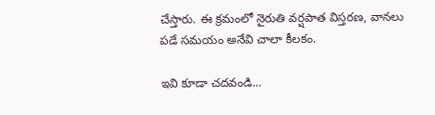చేస్తారు. ఈ క్రమంలో నైరుతి వర్షపాత విస్తరణ, వానలు పడే సమయం అనేవి చాలా కీలకం.

ఇవి కూడా చదవండి...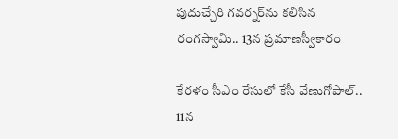పుదుచ్చేరి గవర్నర్‌ను కలిసిన రంగస్వామి.. 13న ప్రమాణస్వీకారం

కేరళం సీఎం రేసులో కేసీ వేణుగోపాల్.. 11న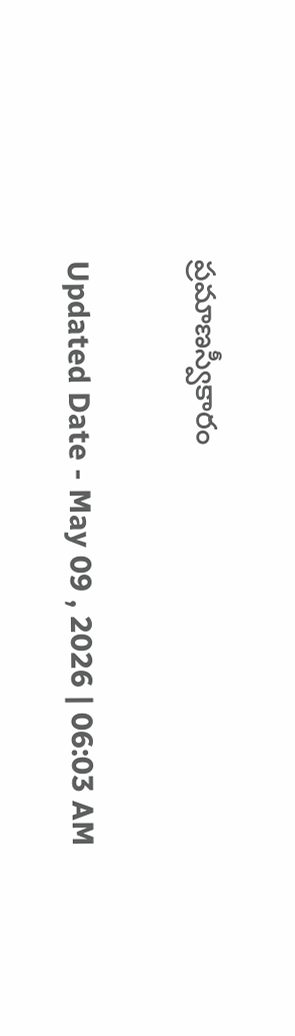ప్రమాణస్వీకారం

Updated Date - May 09 , 2026 | 06:03 AM